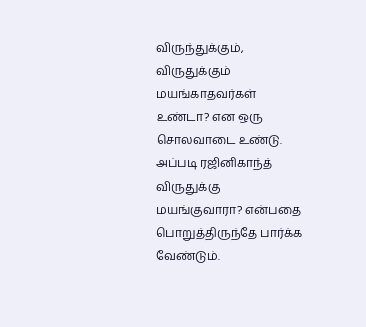விருந்துக்கும், விருதுக்கும் மயங்காதவர்கள் உண்டா? என ஒரு சொலவாடை உண்டு. அப்படி ரஜினிகாந்த் விருதுக்கு மயங்குவாரா? என்பதை பொறுத்திருந்தே பார்க்க வேண்டும்.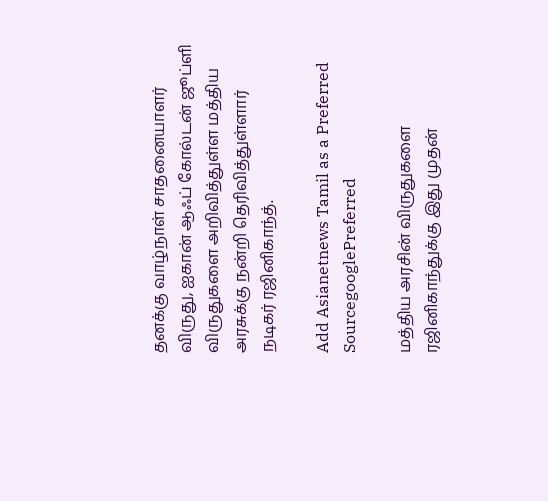தனக்கு வாழ்நாள் சாதனையாளர் விருது, ஐகான் ஆஃப் கோல்டன் ஜூப்ளி விருதுகளை அறிவித்துள்ள மத்திய அரசுக்கு நன்றி தெரிவித்துள்ளார் நடிகர் ரஜினிகாந்த்.

Add Asianetnews Tamil as a Preferred SourcegooglePreferred

மத்திய அரசின் விருதுகளை ரஜினிகாந்துக்கு இது முதன்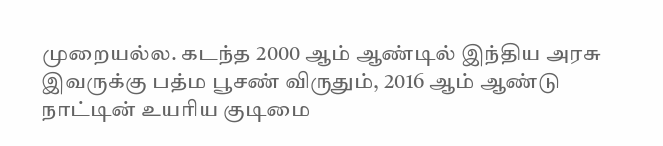முறையல்ல. கடந்த 2000 ஆம் ஆண்டில் இந்திய அரசு இவருக்கு பத்ம பூசண் விருதும், 2016 ஆம் ஆண்டு நாட்டின் உயரிய குடிமை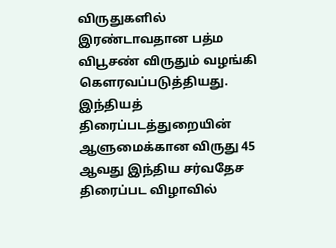விருதுகளில் இரண்டாவதான பத்ம விபூசண் விருதும் வழங்கி கௌரவப்படுத்தியது. இந்தியத் திரைப்படத்துறையின் ஆளுமைக்கான விருது 45 ஆவது இந்திய சர்வதேச திரைப்பட விழாவில்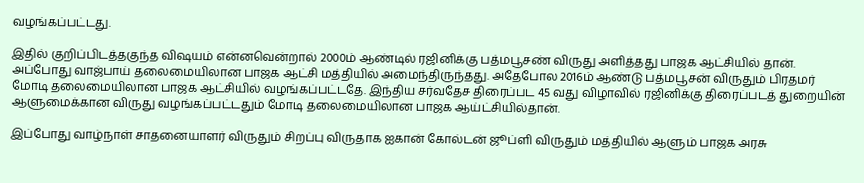வழங்கப்பட்டது.

இதில் குறிப்பிடத்தகுந்த விஷயம் என்னவென்றால் 2000ம் ஆண்டில் ரஜினிக்கு பத்மபூசண் விருது அளித்தது பாஜக ஆட்சியில் தான். அப்போது வாஜ்பாய் தலைமையிலான பாஜக ஆட்சி மத்தியில் அமைந்திருந்தது. அதேபோல 2016ம் ஆண்டு பத்மபூசன் விருதும் பிரதமர் மோடி தலைமையிலான பாஜக ஆட்சியில் வழங்கப்பட்டதே. இந்திய சர்வதேச திரைப்பட 45 வது விழாவில் ரஜினிக்கு திரைப்படத் துறையின் ஆளுமைக்கான விருது வழங்கப்பட்டதும் மோடி தலைமையிலான பாஜக ஆய்ட்சியில்தான்.

இப்போது வாழ்நாள் சாதனையாளர் விருதும் சிறப்பு விருதாக ஐகான் கோல்டன் ஜூப்ளி விருதும் மத்தியில் ஆளும் பாஜக அரசு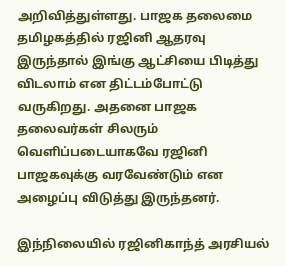அறிவித்துள்ளது. பாஜக தலைமை தமிழகத்தில் ரஜினி ஆதரவு இருந்தால் இங்கு ஆட்சியை பிடித்து விடலாம் என திட்டம்போட்டு வருகிறது. அதனை பாஜக தலைவர்கள் சிலரும் வெளிப்படையாகவே ரஜினி பாஜகவுக்கு வரவேண்டும் என அழைப்பு விடுத்து இருந்தனர்.

இந்நிலையில் ரஜினிகாந்த் அரசியல்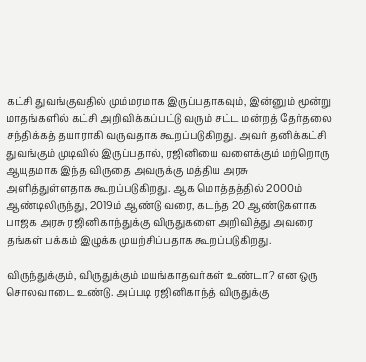கட்சி துவங்குவதில் மும்மரமாக இருப்பதாகவும், இன்னும் மூன்று மாதங்களில் கட்சி அறிவிக்கப்பட்டு வரும் சட்ட மன்றத் தேர்தலை சந்திக்கத் தயாராகி வருவதாக கூறப்படுகிறது. அவர் தனிக்கட்சி துவங்கும் முடிவில் இருப்பதால், ரஜினியை வளைக்கும் மற்றொரு ஆயுதமாக இந்த விருதை அவருக்கு மத்திய அரசு அளித்துள்ளதாக கூறப்படுகிறது. ஆக மொத்தத்தில் 2000ம் ஆண்டிலிருந்து, 2019ம் ஆண்டு வரை, கடந்த 20 ஆண்டுகளாக பாஜக அரசு ரஜினிகாந்துக்கு விருதுகளை அறிவித்து அவரை தங்கள் பக்கம் இழுக்க முயற்சிப்பதாக கூறப்படுகிறது.

விருந்துக்கும், விருதுக்கும் மயங்காதவர்கள் உண்டா? என ஒரு சொலவாடை உண்டு. அப்படி ரஜினிகாந்த் விருதுக்கு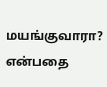மயங்குவாரா? என்பதை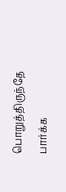பொறுத்திருந்தே பார்க்க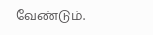வேண்டும்.